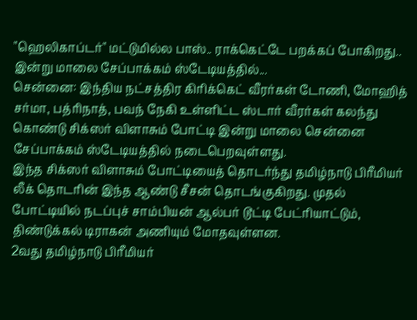"ஹெலிகாப்டர்" மட்டுமில்ல பாஸ்.. ராக்கெட்டே பறக்கப் போகிறது.. இன்று மாலை சேப்பாக்கம் ஸ்டேடியத்தில்...
சென்னை: இந்திய நட்சத்திர கிரிக்கெட் வீரர்கள் டோணி, மோஹித் சர்மா, பத்ரிநாத், பவந் நேகி உள்ளிட்ட ஸ்டார் வீரர்கள் கலந்து கொண்டு சிக்ஸர் விளாசும் போட்டி இன்று மாலை சென்னை சேப்பாக்கம் ஸ்டேடியத்தில் நடைபெறவுள்ளது.
இந்த சிக்ஸர் விளாசும் போட்டியைத் தொடர்ந்து தமிழ்நாடு பிரீமியர் லீக் தொடரின் இந்த ஆண்டு சீசன் தொடங்குகிறது. முதல் போட்டியில் நடப்புச் சாம்பியன் ஆல்பர் டூட்டி பேட்ரியாட்டும், திண்டுக்கல் டிராகன் அணியும் மோதவுள்ளன.
2வது தமிழ்நாடு பிரீமியர்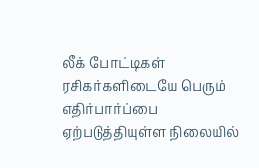லீக் போட்டிகள் ரசிகர்களிடையே பெரும் எதிர்பார்ப்பை ஏற்படுத்தியுள்ள நிலையில்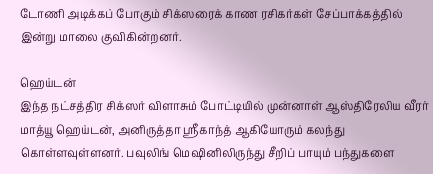டோணி அடிக்கப் போகும் சிக்ஸரைக் காண ரசிகர்கள் சேப்பாக்கத்தில் இன்று மாலை குவிகின்றனர்.

ஹெய்டன்
இந்த நட்சத்திர சிக்ஸர் விளாசும் போட்டியில் முன்னாள் ஆஸ்திரேலிய வீரர் மாத்யூ ஹெய்டன், அனிருத்தா ஸ்ரீகாந்த் ஆகியோரும் கலந்து கொள்ளவுள்ளனர். பவுலிங் மெஷினிலிருந்து சீறிப் பாயும் பந்துகளை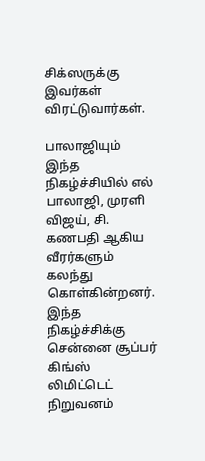சிக்ஸருக்கு இவர்கள் விரட்டுவார்கள்.

பாலாஜியும்
இந்த நிகழ்ச்சியில் எல் பாலாஜி, முரளி விஜய், சி. கணபதி ஆகிய வீரர்களும் கலந்து கொள்கின்றனர். இந்த நிகழ்ச்சிக்கு சென்னை சூப்பர் கிங்ஸ் லிமிட்டெட் நிறுவனம்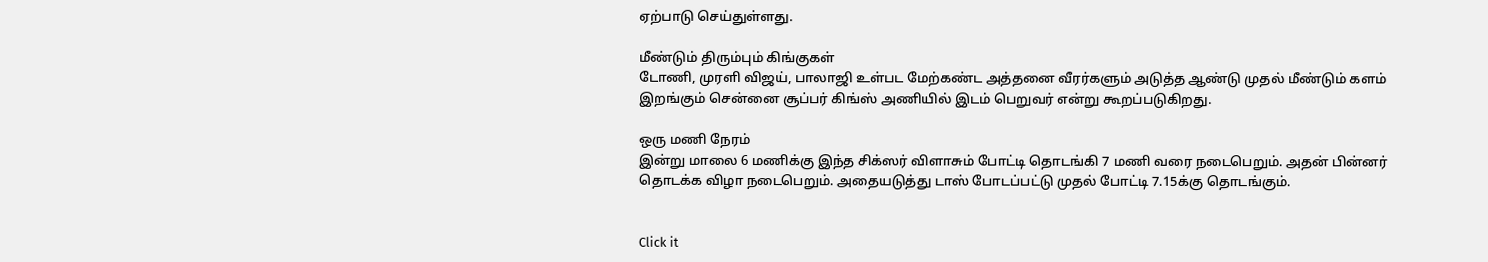ஏற்பாடு செய்துள்ளது.

மீண்டும் திரும்பும் கிங்குகள்
டோணி, முரளி விஜய், பாலாஜி உள்பட மேற்கண்ட அத்தனை வீரர்களும் அடுத்த ஆண்டு முதல் மீண்டும் களம் இறங்கும் சென்னை சூப்பர் கிங்ஸ் அணியில் இடம் பெறுவர் என்று கூறப்படுகிறது.

ஒரு மணி நேரம்
இன்று மாலை 6 மணிக்கு இந்த சிக்ஸர் விளாசும் போட்டி தொடங்கி 7 மணி வரை நடைபெறும். அதன் பின்னர் தொடக்க விழா நடைபெறும். அதையடுத்து டாஸ் போடப்பட்டு முதல் போட்டி 7.15க்கு தொடங்கும்.


Click it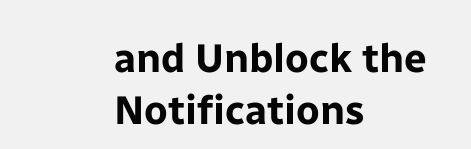and Unblock the Notifications